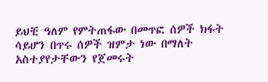ይህቺ ዓለም የምትጠፋው በመጥፎ ሰዎች ክፋት ሳይሆን በጥሩ ሰዎች ዝምታ ነው በማለት አስተያየታቸውን የጀመሩት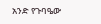አንድ የጉባዔው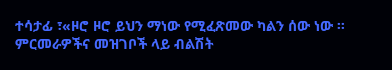ተሳታፊ ፣«ዞሮ ዞሮ ይህን ማነው የሚፈጽመው ካልን ሰው ነው ፡፡ ምርመራዎችና መዝገቦች ላይ ብልሽት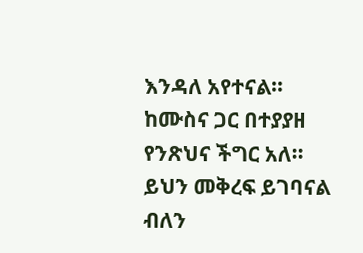እንዳለ አየተናል፡፡ ከሙስና ጋር በተያያዘ የንጽህና ችግር አለ፡፡ ይህን መቅረፍ ይገባናል ብለን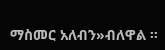ማስመር አለብን»ብለዋል ፡፡